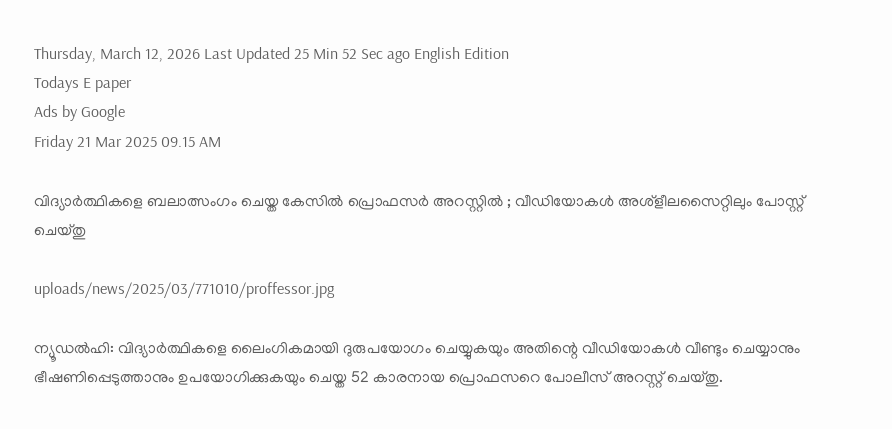Thursday, March 12, 2026 Last Updated 25 Min 52 Sec ago English Edition
Todays E paper
Ads by Google
Friday 21 Mar 2025 09.15 AM

വിദ്യാര്‍ത്ഥികളെ ബലാത്സംഗം ചെയ്ത കേസില്‍ പ്രൊഫസര്‍ അറസ്റ്റില്‍ ; വീഡിയോകള്‍ അശ്‌ളീലസൈറ്റിലും പോസ്റ്റ് ചെയ്തു

uploads/news/2025/03/771010/proffessor.jpg

ന്യൂഡല്‍ഹി: വിദ്യാര്‍ത്ഥികളെ ലൈംഗികമായി ദുരുപയോഗം ചെയ്യുകയും അതിന്റെ വീഡിയോകള്‍ വീണ്ടും ചെയ്യാനും ഭീഷണിപ്പെടുത്താനും ഉപയോഗിക്കുകയും ചെയ്ത 52 കാരനായ പ്രൊഫസറെ പോലീസ് അറസ്റ്റ് ചെയ്തു.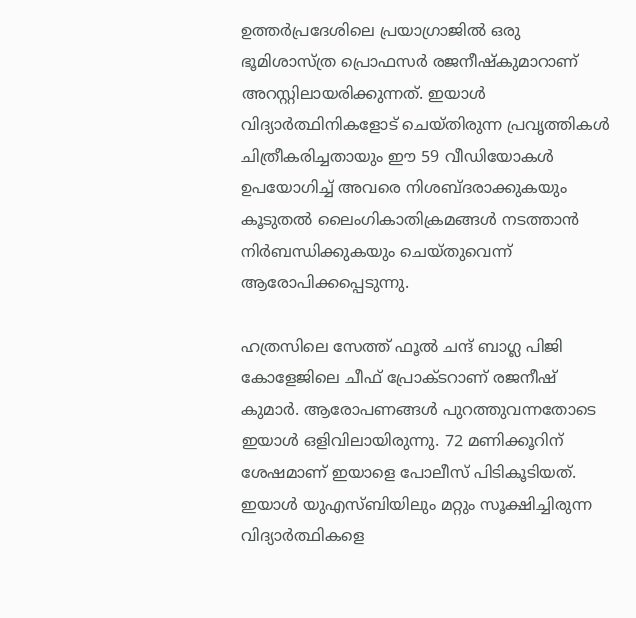ഉത്തര്‍പ്രദേശിലെ പ്രയാഗ്രാജില്‍ ഒരു ഭൂമിശാസ്ത്ര പ്രൊഫസര്‍ രജനീഷ്‌കുമാറാണ് അറസ്റ്റിലായരിക്കുന്നത്. ഇയാള്‍ വിദ്യാര്‍ത്ഥിനികളോട് ചെയ്തിരുന്ന പ്രവൃത്തികള്‍ ചിത്രീകരിച്ചതായും ഈ 59 വീഡിയോകള്‍ ഉപയോഗിച്ച് അവരെ നിശബ്ദരാക്കുകയും കൂടുതല്‍ ലൈംഗികാതിക്രമങ്ങള്‍ നടത്താന്‍ നിര്‍ബന്ധിക്കുകയും ചെയ്തുവെന്ന് ആരോപിക്കപ്പെടുന്നു.

ഹത്രസിലെ സേത്ത് ഫൂല്‍ ചന്ദ് ബാഗ്ല പിജി കോളേജിലെ ചീഫ് പ്രോക്ടറാണ് രജനീഷ് കുമാര്‍. ആരോപണങ്ങള്‍ പുറത്തുവന്നതോടെ ഇയാള്‍ ഒളിവിലായിരുന്നു. 72 മണിക്കൂറിന് ശേഷമാണ് ഇയാളെ പോലീസ് പിടികൂടിയത്. ഇയാള്‍ യുഎസ്ബിയിലും മറ്റും സൂക്ഷിച്ചിരുന്ന വിദ്യാര്‍ത്ഥികളെ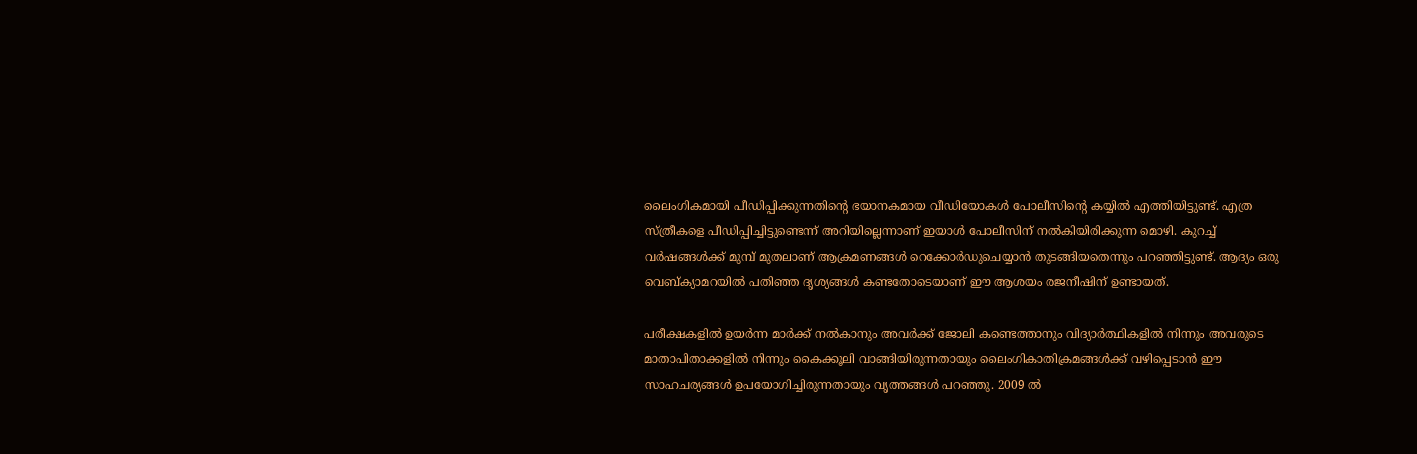ലൈംഗികമായി പീഡിപ്പിക്കുന്നതിന്റെ ഭയാനകമായ വീഡിയോകള്‍ പോലീസിന്റെ കയ്യില്‍ എത്തിയിട്ടുണ്ട്. എത്ര സ്ത്രീകളെ പീഡിപ്പിച്ചിട്ടുണ്ടെന്ന് അറിയില്ലെന്നാണ് ഇയാള്‍ പോലീസിന് നല്‍കിയിരിക്കുന്ന മൊഴി. കുറച്ച് വര്‍ഷങ്ങള്‍ക്ക് മുമ്പ് മുതലാണ് ആക്രമണങ്ങള്‍ റെക്കോര്‍ഡുചെയ്യാന്‍ തുടങ്ങിയതെന്നും പറഞ്ഞിട്ടുണ്ട്. ആദ്യം ഒരു വെബ്ക്യാമറയില്‍ പതിഞ്ഞ ദൃശ്യങ്ങള്‍ കണ്ടതോടെയാണ് ഈ ആശയം രജനീഷിന് ഉണ്ടായത്.

പരീക്ഷകളില്‍ ഉയര്‍ന്ന മാര്‍ക്ക് നല്‍കാനും അവര്‍ക്ക് ജോലി കണ്ടെത്താനും വിദ്യാര്‍ത്ഥികളില്‍ നിന്നും അവരുടെ മാതാപിതാക്കളില്‍ നിന്നും കൈക്കൂലി വാങ്ങിയിരുന്നതായും ലൈംഗികാതിക്രമങ്ങള്‍ക്ക് വഴിപ്പെടാന്‍ ഈ സാഹചര്യങ്ങള്‍ ഉപയോഗിച്ചിരുന്നതായും വൃത്തങ്ങള്‍ പറഞ്ഞു. 2009 ല്‍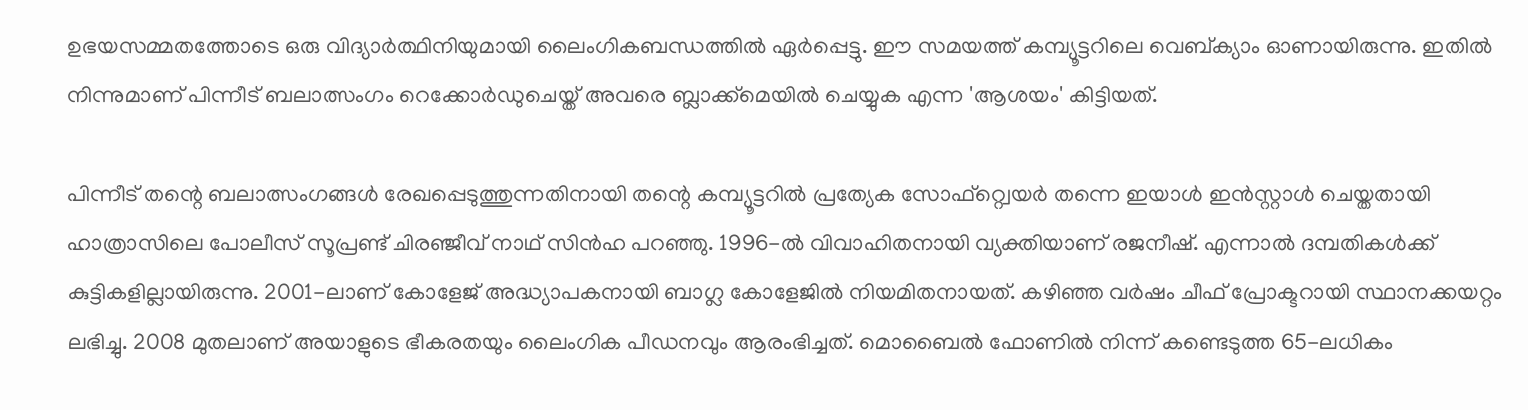ഉഭയസമ്മതത്തോടെ ഒരു വിദ്യാര്‍ത്ഥിനിയുമായി ലൈംഗികബന്ധത്തില്‍ ഏര്‍പ്പെട്ടു. ഈ സമയത്ത് കമ്പ്യൂട്ടറിലെ വെബ്ക്യാം ഓണായിരുന്നു. ഇതില്‍ നിന്നുമാണ് പിന്നീട് ബലാത്സംഗം റെക്കോര്‍ഡുചെയ്ത് അവരെ ബ്ലാക്ക്മെയില്‍ ചെയ്യുക എന്ന 'ആശയം' കിട്ടിയത്.

പിന്നീട് തന്റെ ബലാത്സംഗങ്ങള്‍ രേഖപ്പെടുത്തുന്നതിനായി തന്റെ കമ്പ്യൂട്ടറില്‍ പ്രത്യേക സോഫ്റ്റ്വെയര്‍ തന്നെ ഇയാള്‍ ഇന്‍സ്റ്റാള്‍ ചെയ്തതായി ഹാത്രാസിലെ പോലീസ് സൂപ്രണ്ട് ചിരഞ്ജീവ് നാഥ് സിന്‍ഹ പറഞ്ഞു. 1996-ല്‍ വിവാഹിതനായി വ്യക്തിയാണ് രജനീഷ്. എന്നാല്‍ ദമ്പതികള്‍ക്ക് കുട്ടികളില്ലായിരുന്നു. 2001-ലാണ് കോളേജ് അദ്ധ്യാപകനായി ബാഗ്ല കോളേജില്‍ നിയമിതനായത്. കഴിഞ്ഞ വര്‍ഷം ചീഫ് പ്രോക്ടറായി സ്ഥാനക്കയറ്റം ലഭിച്ചു. 2008 മുതലാണ് അയാളുടെ ഭീകരതയും ലൈംഗിക പീഡനവും ആരംഭിച്ചത്. മൊബൈല്‍ ഫോണില്‍ നിന്ന് കണ്ടെടുത്ത 65-ലധികം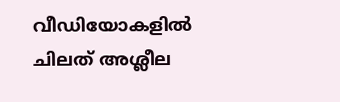വീഡിയോകളില്‍ ചിലത് അശ്ലീല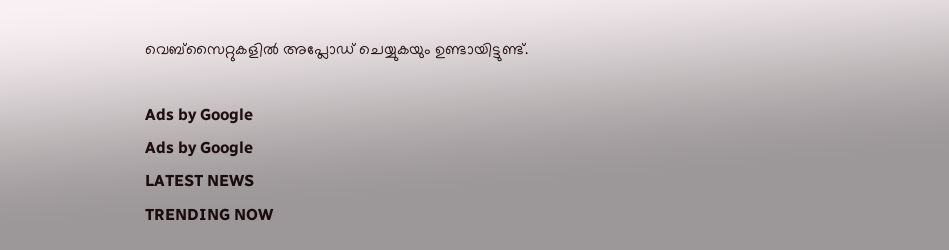വെബ്സൈറ്റുകളില്‍ അപ്ലോഡ് ചെയ്യുകയും ഉണ്ടായിട്ടുണ്ട്.

Ads by Google
Ads by Google
LATEST NEWS
TRENDING NOW